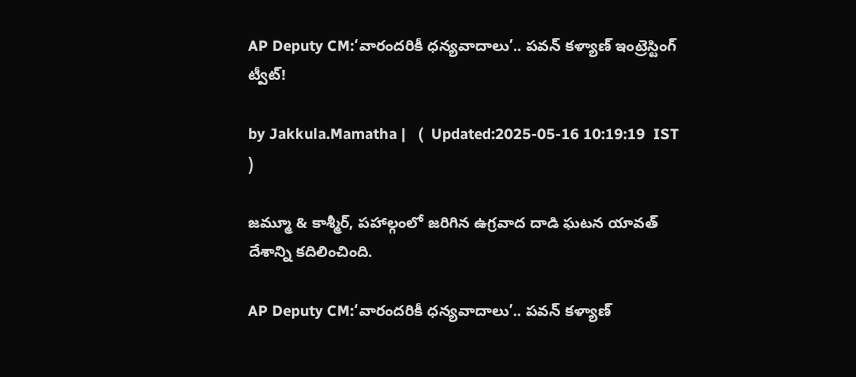AP Deputy CM:‘వారందరికీ ధన్యవాదాలు’.. పవన్ కళ్యాణ్ ఇంట్రెస్టింగ్ ట్వీట్!

by Jakkula.Mamatha |   (  Updated:2025-05-16 10:19:19  IST  )

జమ్మూ & కాశ్మీర్, పహాల్గంలో జరిగిన ఉగ్రవాద దాడి ఘటన యావత్ దేశాన్ని కదిలించింది.

AP Deputy CM:‘వారందరికీ ధన్యవాదాలు’.. పవన్ కళ్యాణ్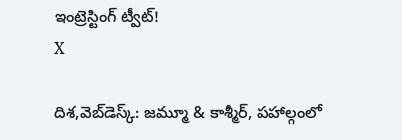ఇంట్రెస్టింగ్ ట్వీట్!
X

దిశ,వెబ్‌డెస్క్: జమ్మూ & కాశ్మీర్, పహాల్గంలో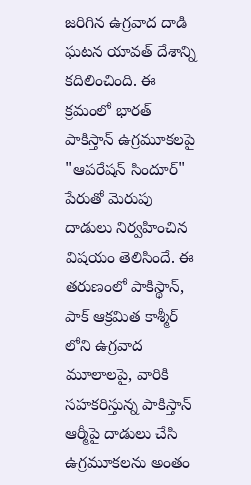జరిగిన ఉగ్రవాద దాడి ఘటన యావత్ దేశాన్ని కదిలించింది. ఈ క్రమంలో భారత్ పాకిస్తాన్ ఉగ్రమూకలపై "ఆపరేషన్ సిందూర్" పేరుతో మెరుపు దాడులు నిర్వహించిన విషయం తెలిసిందే. ఈ తరుణంలో పాకిస్థాన్, పాక్ ఆక్రమిత కాశ్మీర్ లోని ఉగ్రవాద మూలాలపై, వారికి సహకరిస్తున్న పాకిస్తాన్ ఆర్మీపై దాడులు చేసి ఉగ్రమూకలను అంతం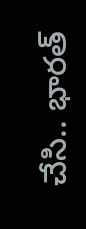చేసి.. భారత్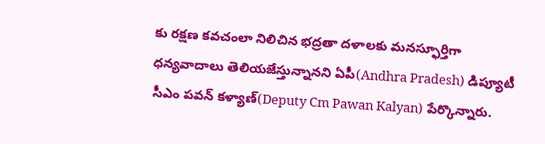కు రక్షణ కవచంలా నిలిచిన భద్రతా దళాలకు మనస్ఫూర్తిగా ధన్యవాదాలు తెలియజేస్తున్నానని ఏపీ(Andhra Pradesh) డిప్యూటీ సీఎం పవన్ కళ్యాణ్(Deputy Cm Pawan Kalyan) పేర్కొన్నారు.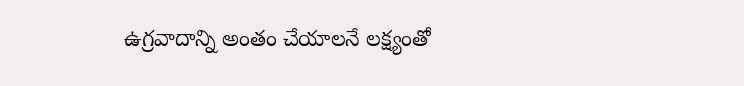ఉగ్రవాదాన్ని అంతం చేయాలనే లక్ష్యంతో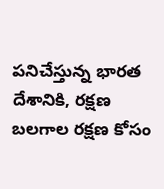పనిచేస్తున్న భారత దేశానికి, రక్షణ బలగాల రక్షణ కోసం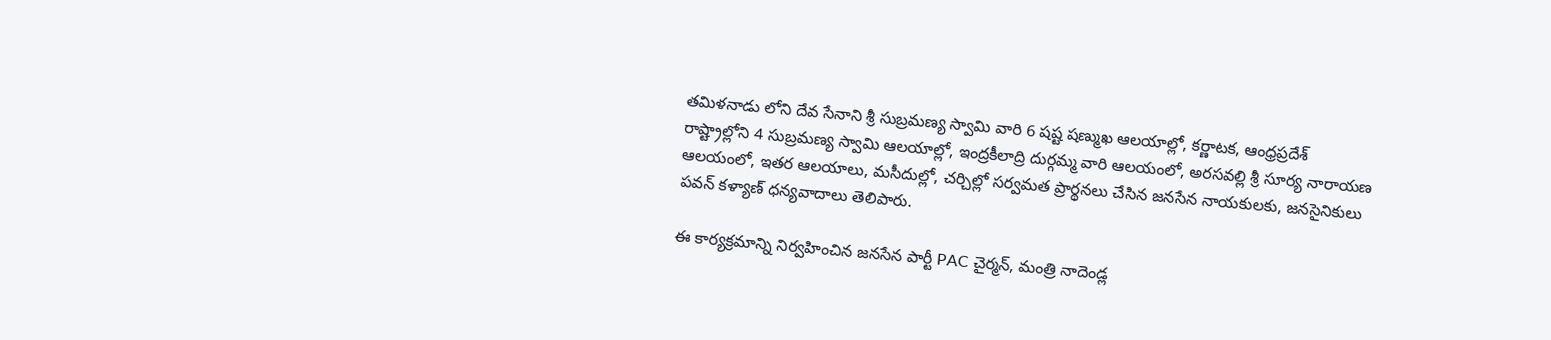తమిళనాడు లోని దేవ సేనాని శ్రీ సుబ్రమణ్య స్వామి వారి 6 షష్ట షణ్ముఖ ఆలయాల్లో, కర్ణాటక, ఆంధ్రప్రదేశ్ రాష్ట్రాల్లోని 4 సుబ్రమణ్య స్వామి ఆలయాల్లో, ఇంద్రకీలాద్రి దుర్గమ్మ వారి ఆలయంలో, అరసవల్లి శ్రీ సూర్య నారాయణ ఆలయంలో, ఇతర ఆలయాలు, మసీదుల్లో, చర్చిల్లో సర్వమత ప్రార్థనలు చేసిన జనసేన నాయకులకు, జనసైనికులు పవన్ కళ్యాణ్ ధన్యవాదాలు తెలిపారు.

ఈ కార్యక్రమాన్ని నిర్వహించిన జనసేన పార్టీ PAC చైర్మన్, మంత్రి నాదెండ్ల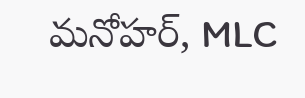మనోహర్, MLC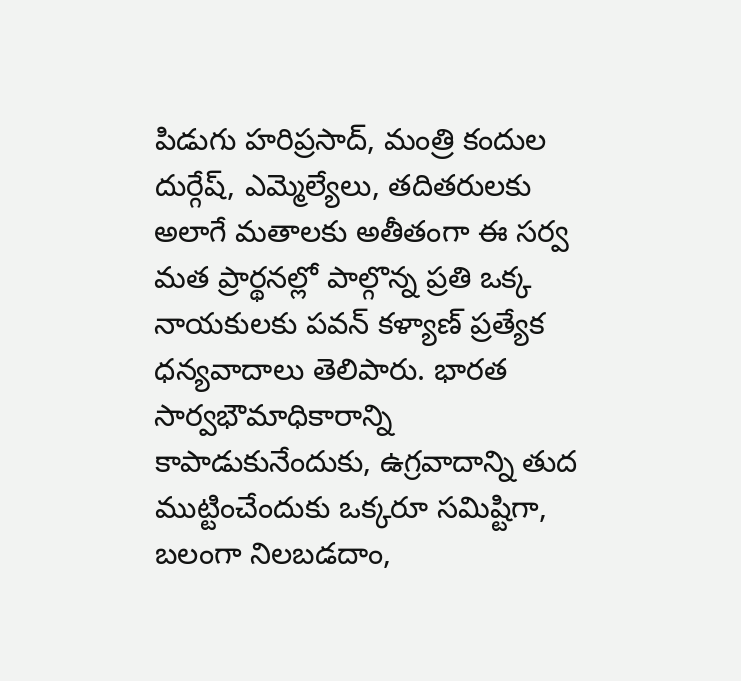పిడుగు హరిప్రసాద్, మంత్రి కందుల దుర్గేష్, ఎమ్మెల్యేలు, తదితరులకు అలాగే మతాలకు అతీతంగా ఈ సర్వ మత ప్రార్థనల్లో పాల్గొన్న ప్రతి ఒక్క నాయకులకు పవన్ కళ్యాణ్ ప్రత్యేక ధన్యవాదాలు తెలిపారు. భారత సార్వభౌమాధికారాన్ని కాపాడుకునేందుకు, ఉగ్రవాదాన్ని తుద ముట్టించేందుకు ఒక్కరూ సమిష్టిగా, బలంగా నిలబడదాం,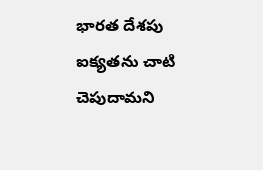భారత దేశపు ఐక్యతను చాటి చెపుదామని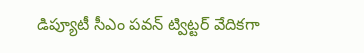డిప్యూటీ సీఎం పవన్ ట్విట్టర్ వేదికగా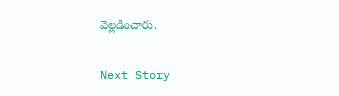వెల్లడించారు.

Next Story